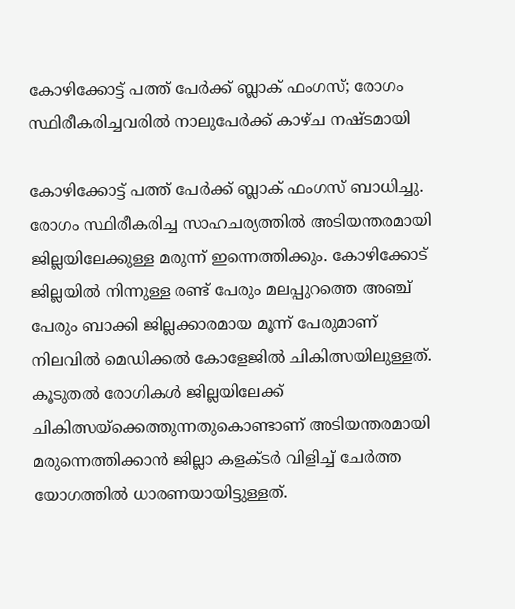കോഴിക്കോട്ട് പത്ത് പേര്‍ക്ക് ബ്ലാക് ഫംഗസ്; രോഗം സ്ഥിരീകരിച്ചവരില്‍ നാലുപേര്‍ക്ക് കാഴ്ച നഷ്ടമായി

കോഴിക്കോട്ട് പത്ത് പേര്‍ക്ക് ബ്ലാക് ഫംഗസ് ബാധിച്ചു. രോഗം സ്ഥിരീകരിച്ച സാഹചര്യത്തില്‍ അടിയന്തരമായി ജില്ലയിലേക്കുള്ള മരുന്ന് ഇന്നെത്തിക്കും. കോഴിക്കോട് ജില്ലയില്‍ നിന്നുള്ള രണ്ട് പേരും മലപ്പുറത്തെ അഞ്ച് പേരും ബാക്കി ജില്ലക്കാരമായ മൂന്ന് പേരുമാണ് നിലവില്‍ മെഡിക്കല്‍ കോളേജില്‍ ചികിത്സയിലുള്ളത്. കൂടുതല്‍ രോഗികള്‍ ജില്ലയിലേക്ക് ചികിത്സയ്‌ക്കെത്തുന്നതുകൊണ്ടാണ് അടിയന്തരമായി മരുന്നെത്തിക്കാന്‍ ജില്ലാ കളക്ടര്‍ വിളിച്ച് ചേര്‍ത്ത യോഗത്തില്‍ ധാരണയായിട്ടുള്ളത്.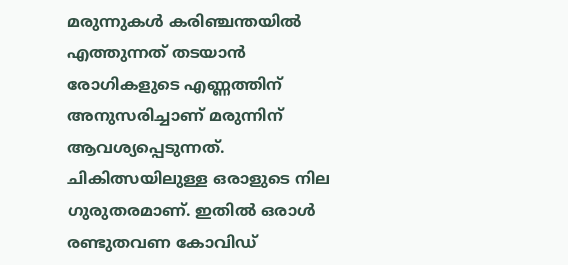മരുന്നുകള്‍ കരിഞ്ചന്തയില്‍ എത്തുന്നത് തടയാന്‍ രോഗികളുടെ എണ്ണത്തിന് അനുസരിച്ചാണ് മരുന്നിന് ആവശ്യപ്പെടുന്നത്. ചികിത്സയിലുള്ള ഒരാളുടെ നില ഗുരുതരമാണ്. ഇതില്‍ ഒരാള്‍ രണ്ടുതവണ കോവിഡ്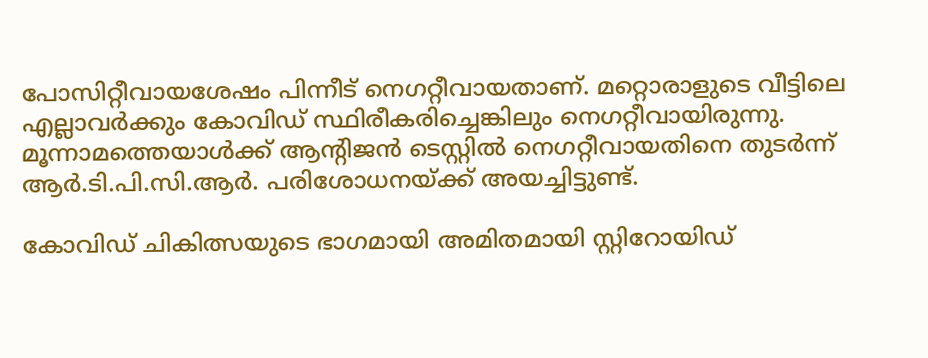പോസിറ്റീവായശേഷം പിന്നീട് നെഗറ്റീവായതാണ്. മറ്റൊരാളുടെ വീട്ടിലെ എല്ലാവര്‍ക്കും കോവിഡ് സ്ഥിരീകരിച്ചെങ്കിലും നെഗറ്റീവായിരുന്നു. മൂന്നാമത്തെയാള്‍ക്ക് ആന്റിജന്‍ ടെസ്റ്റില്‍ നെഗറ്റീവായതിനെ തുടര്‍ന്ന് ആര്‍.ടി.പി.സി.ആര്‍. പരിശോധനയ്ക്ക് അയച്ചിട്ടുണ്ട്.

കോവിഡ് ചികിത്സയുടെ ഭാഗമായി അമിതമായി സ്റ്റിറോയിഡ്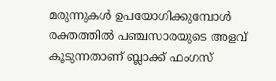മരുന്നുകള്‍ ഉപയോഗിക്കുമ്പോള്‍ രക്തത്തില്‍ പഞ്ചസാരയുടെ അളവ് കൂടുന്നതാണ് ബ്ലാക്ക് ഫംഗസ്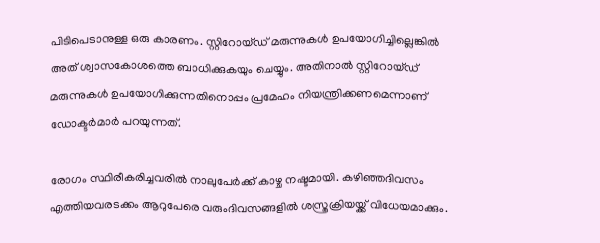പിടിപെടാനുള്ള ഒരു കാരണം. സ്റ്റിറോയ്ഡ് മരുന്നുകള്‍ ഉപയോഗിച്ചില്ലെങ്കില്‍ അത് ശ്വാസകോശത്തെ ബാധിക്കുകയും ചെയ്യും. അതിനാല്‍ സ്റ്റിറോയ്ഡ് മരുന്നുകള്‍ ഉപയോഗിക്കുന്നതിനൊപ്പം പ്രമേഹം നിയന്ത്രിക്കണമെന്നാണ് ഡോക്ടര്‍മാര്‍ പറയുന്നത്.

രോഗം സ്ഥിരീകരിച്ചവരില്‍ നാലുപേര്‍ക്ക് കാഴ്ച നഷ്ടമായി. കഴിഞ്ഞദിവസം എത്തിയവരടക്കം ആറുപേരെ വരുംദിവസങ്ങളില്‍ ശസ്ത്രക്രിയയ്ക്ക് വിധേയമാക്കും.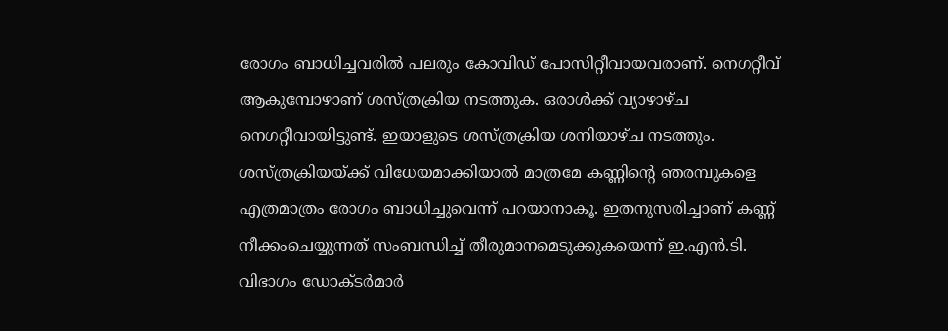രോഗം ബാധിച്ചവരില്‍ പലരും കോവിഡ് പോസിറ്റീവായവരാണ്. നെഗറ്റീവ് ആകുമ്പോഴാണ് ശസ്ത്രക്രിയ നടത്തുക. ഒരാള്‍ക്ക് വ്യാഴാഴ്ച നെഗറ്റീവായിട്ടുണ്ട്. ഇയാളുടെ ശസ്ത്രക്രിയ ശനിയാഴ്ച നടത്തും. ശസ്ത്രക്രിയയ്ക്ക് വിധേയമാക്കിയാല്‍ മാത്രമേ കണ്ണിന്റെ ഞരമ്പുകളെ എത്രമാത്രം രോഗം ബാധിച്ചുവെന്ന് പറയാനാകൂ. ഇതനുസരിച്ചാണ് കണ്ണ് നീക്കംചെയ്യുന്നത് സംബന്ധിച്ച് തീരുമാനമെടുക്കുകയെന്ന് ഇ.എന്‍.ടി. വിഭാഗം ഡോക്ടര്‍മാര്‍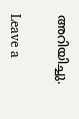അറിയിച്ചു.

Leave a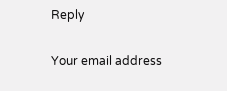Reply

Your email address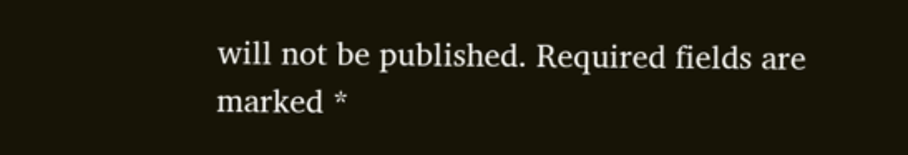will not be published. Required fields are marked *